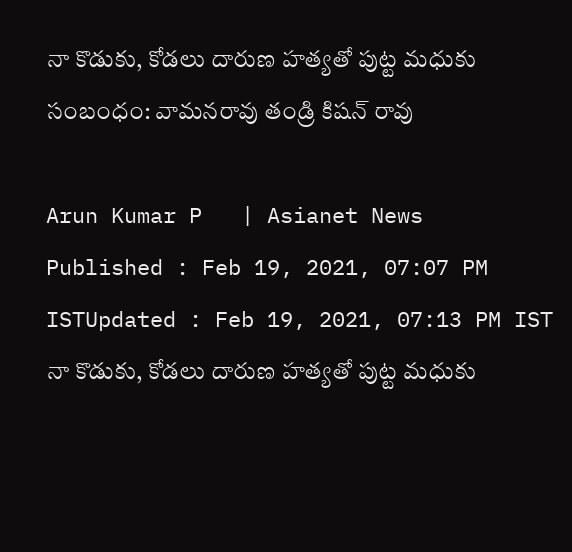నా కొడుకు, కోడలు దారుణ హత్యతో పుట్ట మధుకు సంబంధం: వామనరావు తండ్రి కిషన్ రావు

Arun Kumar P   | Asianet News
Published : Feb 19, 2021, 07:07 PM ISTUpdated : Feb 19, 2021, 07:13 PM IST
నా కొడుకు, కోడలు దారుణ హత్యతో పుట్ట మధుకు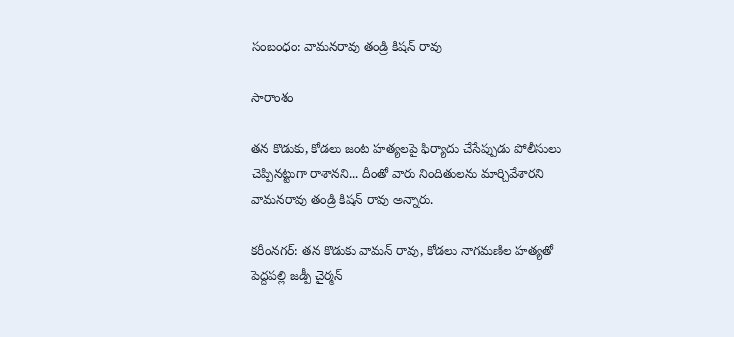సంబంధం: వామనరావు తండ్రి కిషన్ రావు

సారాంశం

తన కొడుకు, కోడలు జంట హత్యలపై ఫిర్యాదు చేసేప్పుడు పోలీసులు చెప్పినట్టుగా రాశానని... దీంతో వారు నిందితులను మార్చివేశారని వామనరావు తండ్రి కిషన్ రావు అన్నారు.

కరీంనగర్: తన కొడుకు వామన్ రావు, కోడలు నాగమణిల హత్యతో పెద్దపల్లి జడ్పీ చైర్మన్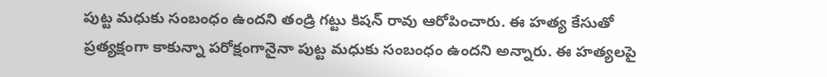పుట్ట మధుకు సంబంధం ఉందని తండ్రి గట్టు కిషన్ రావు ఆరోపించారు. ఈ హత్య కేసుతో ప్రత్యక్షంగా కాకున్నా పరోక్షంగానైనా పుట్ట మధుకు సంబంధం ఉందని అన్నారు. ఈ హత్యలపై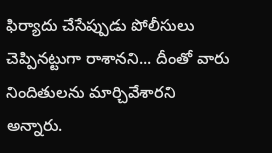ఫిర్యాదు చేసేప్పుడు పోలీసులు చెప్పినట్టుగా రాశానని... దీంతో వారు నిందితులను మార్చివేశారని అన్నారు.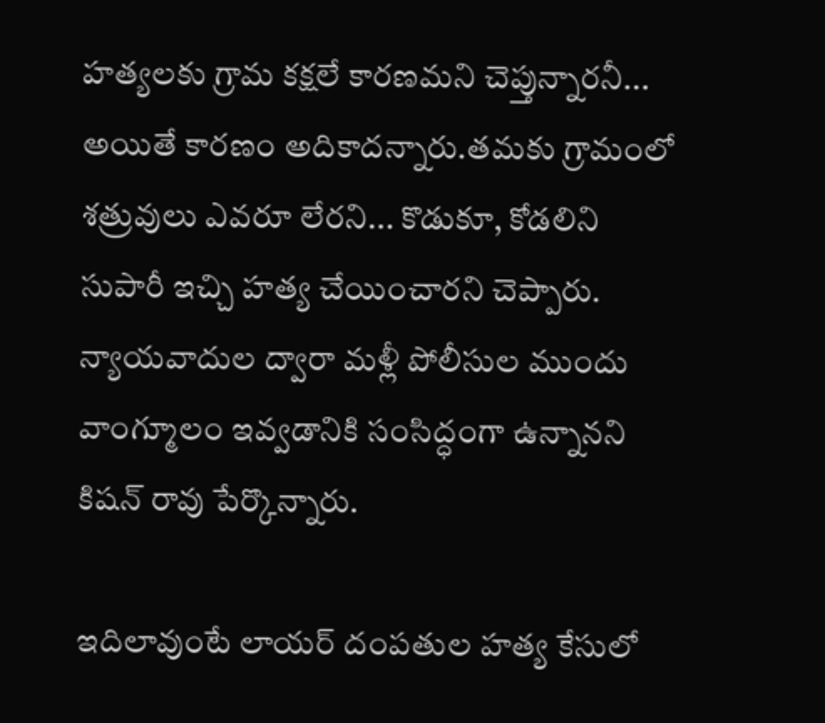హత్యలకు గ్రామ కక్షలే కారణమని చెప్తున్నారనీ... అయితే కారణం అదికాదన్నారు.తమకు గ్రామంలో శత్రువులు ఎవరూ లేరని... కొడుకూ, కోడలిని సుపారీ ఇచ్చి హత్య చేయించారని చెప్పారు. న్యాయవాదుల ద్వారా మళ్లీ పోలీసుల ముందు వాంగ్మూలం ఇవ్వడానికి సంసిద్ధంగా ఉన్నానని కిషన్ రావు పేర్కొన్నారు.

ఇదిలావుంటే లాయర్ దంపతుల హత్య కేసులో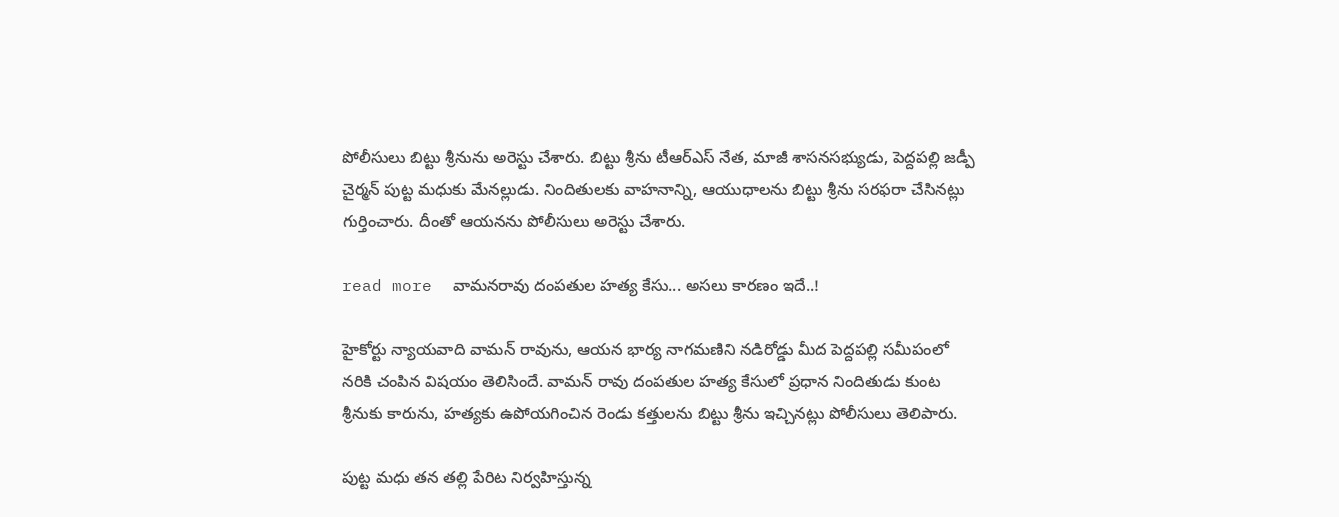పోలీసులు బిట్టు శ్రీనును అరెస్టు చేశారు. బిట్టు శ్రీను టీఆర్ఎస్ నేత, మాజీ శాసనసభ్యుడు, పెద్దపల్లి జడ్పీ చైర్మన్ పుట్ట మధుకు మేనల్లుడు. నిందితులకు వాహనాన్ని, ఆయుధాలను బిట్టు శ్రీను సరఫరా చేసినట్లు గుర్తించారు. దీంతో ఆయనను పోలీసులు అరెస్టు చేశారు.

read more  వామనరావు దంపతుల హత్య కేసు... అసలు కారణం ఇదే..!

హైకోర్టు న్యాయవాది వామన్ రావును, ఆయన భార్య నాగమణిని నడిరోడ్డు మీద పెద్దపల్లి సమీపంలో నరికి చంపిన విషయం తెలిసిందే. వామన్ రావు దంపతుల హత్య కేసులో ప్రధాన నిందితుడు కుంట శ్రీనుకు కారును, హత్యకు ఉపోయగించిన రెండు కత్తులను బిట్టు శ్రీను ఇచ్చినట్లు పోలీసులు తెలిపారు.

పుట్ట మధు తన తల్లి పేరిట నిర్వహిస్తున్న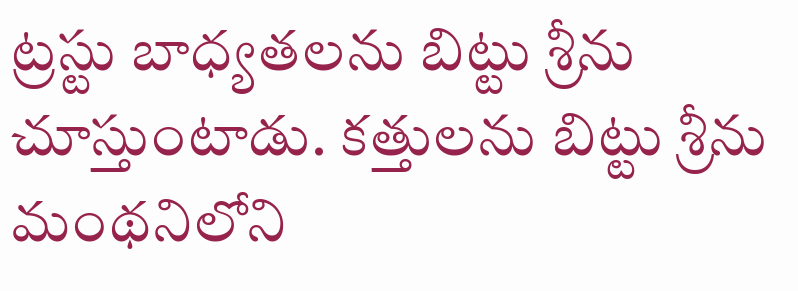ట్రస్టు బాధ్యతలను బిట్టు శ్రీను చూస్తుంటాడు. కత్తులను బిట్టు శ్రీను మంథనిలోని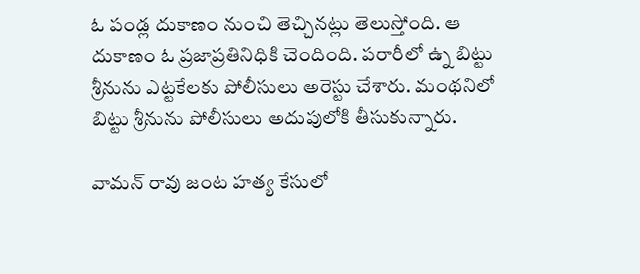ఓ పండ్ల దుకాణం నుంచి తెచ్చినట్లు తెలుస్తోంది. ఆ దుకాణం ఓ ప్రజాప్రతినిధికి చెందింది. పరారీలో ఉ్న బిట్టు శ్రీనును ఎట్టకేలకు పోలీసులు అరెస్టు చేశారు. మంథనిలో బిట్టు శ్రీనును పోలీసులు అదుపులోకి తీసుకున్నారు.

వామన్ రావు జంట హత్య కేసులో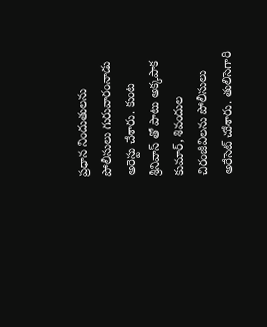ప్రధాన నిందుతులను పోలీసులు గురువారంనాడు అరెస్టు చేశారు. కుంట శ్రీనివాస్ తో పాటు అక్కపాక కుమార్, శివందుల చిరంజీవిలను పోలీసులు అరేసెట్ చుేశారు. తులిసెగారి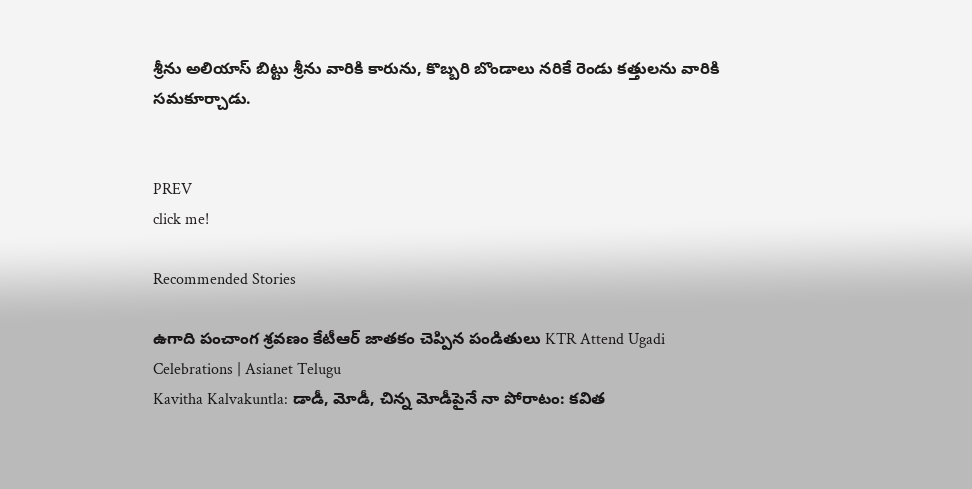శ్రీను అలియాస్ బిట్టు శ్రీను వారికి కారును, కొబ్బరి బొండాలు నరికే రెండు కత్తులను వారికి సమకూర్చాడు.


PREV
click me!

Recommended Stories

ఉగాది పంచాంగ శ్రవణం కేటీఆర్ జాతకం చెప్పిన పండితులు KTR Attend Ugadi Celebrations | Asianet Telugu
Kavitha Kalvakuntla: డాడీ, మోడీ, చిన్న మోడీపైనే నా పోరాటం: కవిత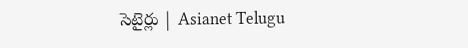సెటైర్లు | Asianet Telugu